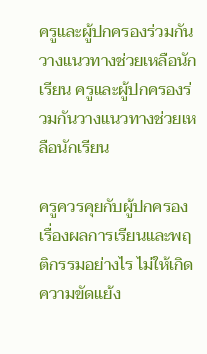ครูและผู้ปกครองร่วมกันวางแนวทางช่วยเหลือนักเรียน ครูและผู้ปกครองร่วมกันวางแนวทางช่วยเหลือนักเรียน

ครูควรคุยกับผู้ปกครองเรื่องผลการเรียนและพฤติกรรมอย่างไร ไม่ให้เกิดความขัดแย้ง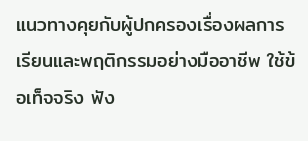แนวทางคุยกับผู้ปกครองเรื่องผลการเรียนและพฤติกรรมอย่างมืออาชีพ ใช้ข้อเท็จจริง ฟัง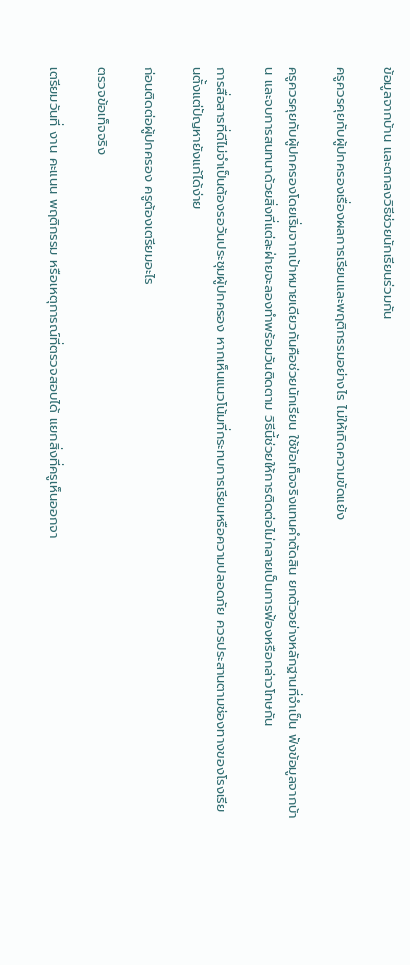ข้อมูลจากบ้าน และตกลงวิธีช่วยนักเรียนร่วมกัน

ครูควรคุยกับผู้ปกครองเรื่องผลการเรียนและพฤติกรรมอย่างไร ไม่ให้เกิดความขัดแย้ง

ครูควรคุยกับผู้ปกครองโดยเริ่มจากเป้าหมายเดียวกันคือช่วยนักเรียน ใช้ข้อเท็จจริงแทนคำตัดสิน ยกตัวอย่างหลักฐานที่จำเป็น ฟังข้อมูลจากบ้าน และจบการสนทนาด้วยสิ่งที่แต่ละฝ่ายจะลองทำพร้อมวันติดตาม วิธีนี้ช่วยให้การติดต่อไม่กลายเป็นการฟ้องหรือกล่าวโทษกัน

การสื่อสารที่ดีไม่จำเป็นต้องรอวันประชุมผู้ปกครอง หากเห็นแนวโน้มที่กระทบการเรียนหรือความปลอดภัย ควรประสานตามช่องทางของโรงเรียนตั้งแต่ปัญหายังแก้ได้ง่าย

ก่อนติดต่อผู้ปกครอง ครูต้องเตรียมอะไร

ตรวจข้อเท็จจริง

เตรียมวันที่ งาน คะแนน พฤติกรรม หรือเหตุการณ์ที่ตรวจสอบได้ แยกสิ่งที่ครูเห็นออกจา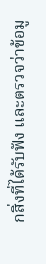กสิ่งที่ได้รับฟัง และตรวจว่าข้อมู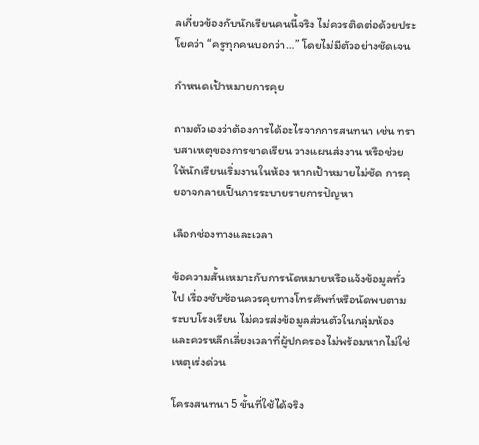ลเกี่ยวข้องกับนักเรียนคนนี้จริง ไม่ควรติดต่อด้วยประโยคว่า “ครูทุกคนบอกว่า…” โดยไม่มีตัวอย่างชัดเจน

กำหนดเป้าหมายการคุย

ถามตัวเองว่าต้องการได้อะไรจากการสนทนา เช่น ทราบสาเหตุของการขาดเรียน วางแผนส่งงาน หรือช่วยให้นักเรียนเริ่มงานในห้อง หากเป้าหมายไม่ชัด การคุยอาจกลายเป็นการระบายรายการปัญหา

เลือกช่องทางและเวลา

ข้อความสั้นเหมาะกับการนัดหมายหรือแจ้งข้อมูลทั่วไป เรื่องซับซ้อนควรคุยทางโทรศัพท์หรือนัดพบตามระบบโรงเรียน ไม่ควรส่งข้อมูลส่วนตัวในกลุ่มห้อง และควรหลีกเลี่ยงเวลาที่ผู้ปกครองไม่พร้อมหากไม่ใช่เหตุเร่งด่วน

โครงสนทนา 5 ขั้นที่ใช้ได้จริง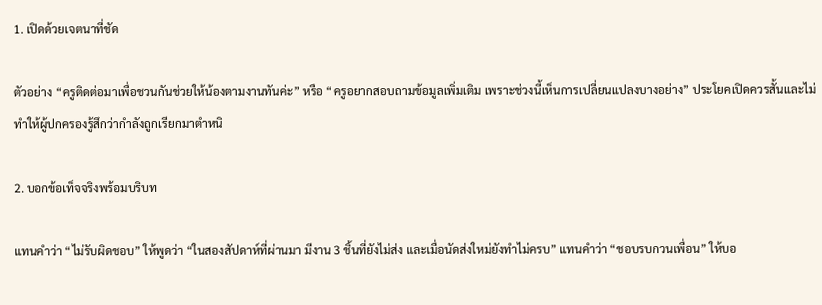1. เปิดด้วยเจตนาที่ชัด

ตัวอย่าง “ครูติดต่อมาเพื่อชวนกันช่วยให้น้องตามงานทันค่ะ” หรือ “ครูอยากสอบถามข้อมูลเพิ่มเติม เพราะช่วงนี้เห็นการเปลี่ยนแปลงบางอย่าง” ประโยคเปิดควรสั้นและไม่ทำให้ผู้ปกครองรู้สึกว่ากำลังถูกเรียกมาตำหนิ

2. บอกข้อเท็จจริงพร้อมบริบท

แทนคำว่า “ไม่รับผิดชอบ” ให้พูดว่า “ในสองสัปดาห์ที่ผ่านมา มีงาน 3 ชิ้นที่ยังไม่ส่ง และเมื่อนัดส่งใหม่ยังทำไม่ครบ” แทนคำว่า “ชอบรบกวนเพื่อน” ให้บอ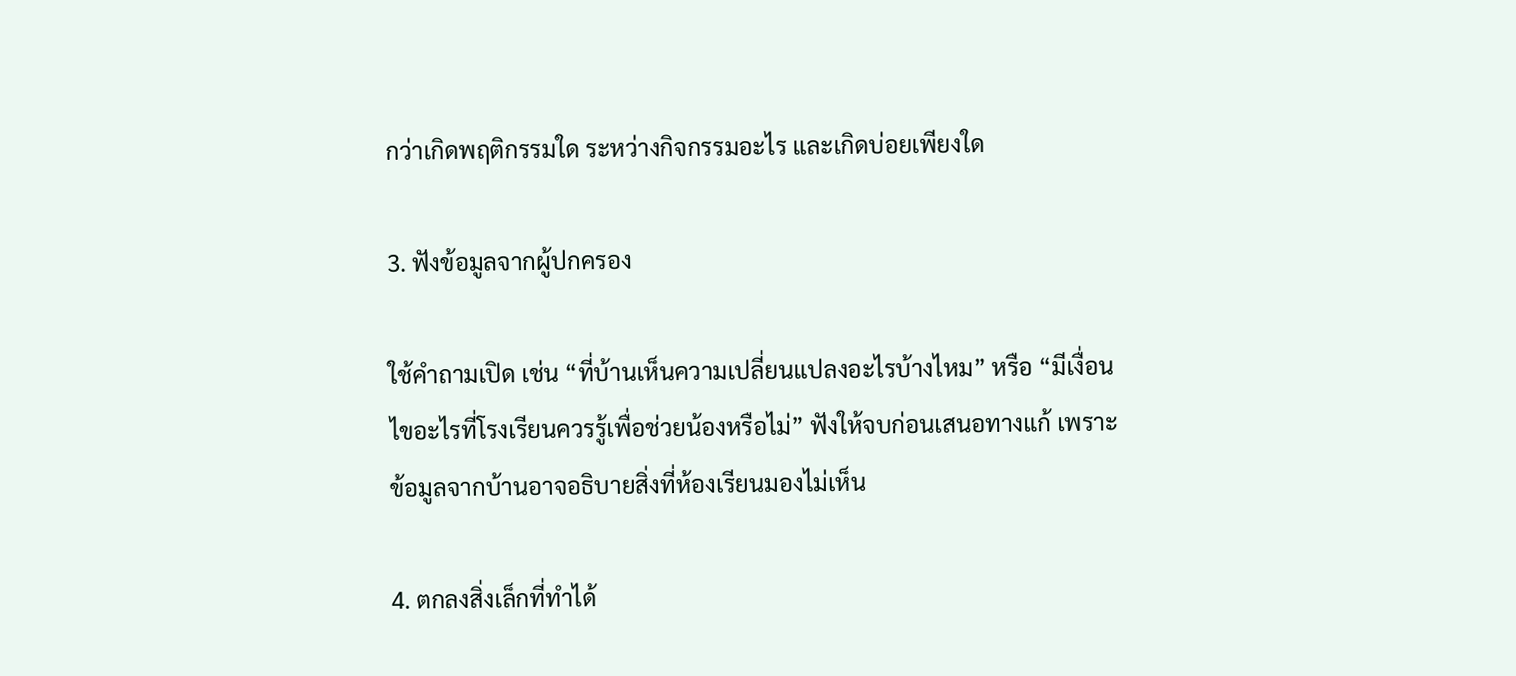กว่าเกิดพฤติกรรมใด ระหว่างกิจกรรมอะไร และเกิดบ่อยเพียงใด

3. ฟังข้อมูลจากผู้ปกครอง

ใช้คำถามเปิด เช่น “ที่บ้านเห็นความเปลี่ยนแปลงอะไรบ้างไหม” หรือ “มีเงื่อนไขอะไรที่โรงเรียนควรรู้เพื่อช่วยน้องหรือไม่” ฟังให้จบก่อนเสนอทางแก้ เพราะข้อมูลจากบ้านอาจอธิบายสิ่งที่ห้องเรียนมองไม่เห็น

4. ตกลงสิ่งเล็กที่ทำได้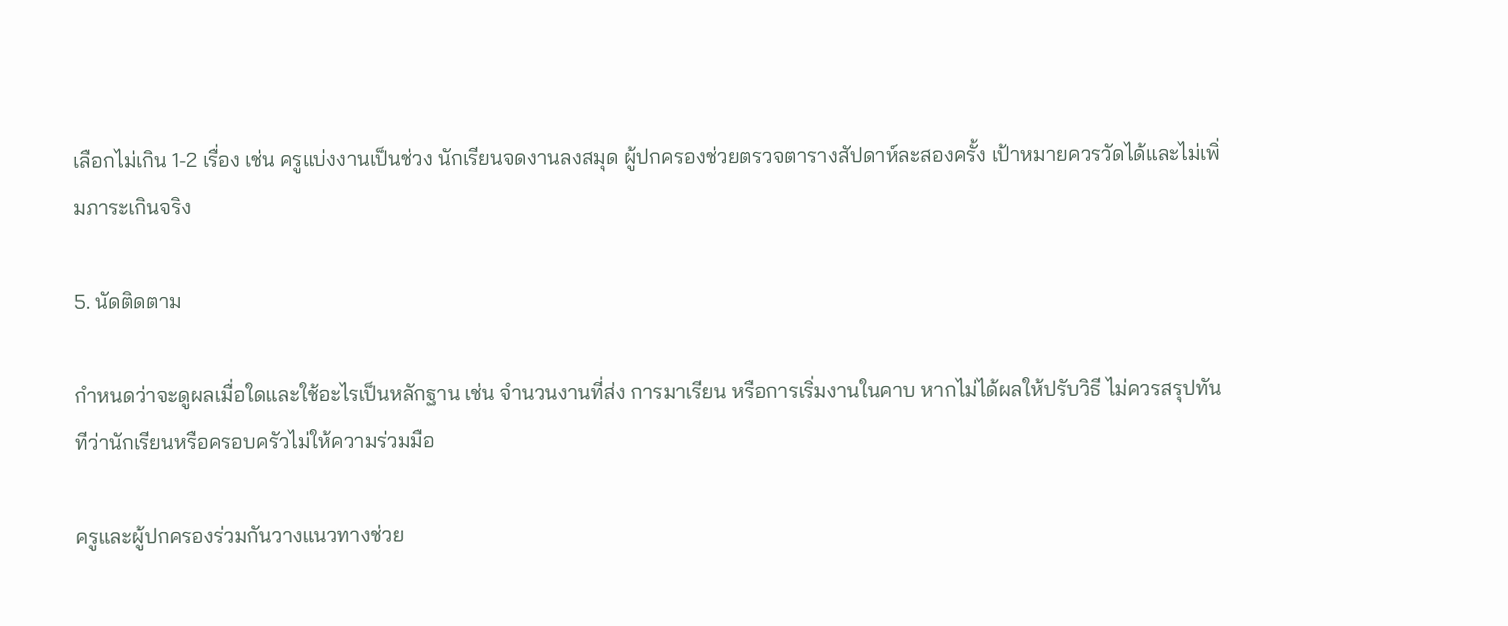เลือกไม่เกิน 1-2 เรื่อง เช่น ครูแบ่งงานเป็นช่วง นักเรียนจดงานลงสมุด ผู้ปกครองช่วยตรวจตารางสัปดาห์ละสองครั้ง เป้าหมายควรวัดได้และไม่เพิ่มภาระเกินจริง

5. นัดติดตาม

กำหนดว่าจะดูผลเมื่อใดและใช้อะไรเป็นหลักฐาน เช่น จำนวนงานที่ส่ง การมาเรียน หรือการเริ่มงานในคาบ หากไม่ได้ผลให้ปรับวิธี ไม่ควรสรุปทันทีว่านักเรียนหรือครอบครัวไม่ให้ความร่วมมือ

ครูและผู้ปกครองร่วมกันวางแนวทางช่วย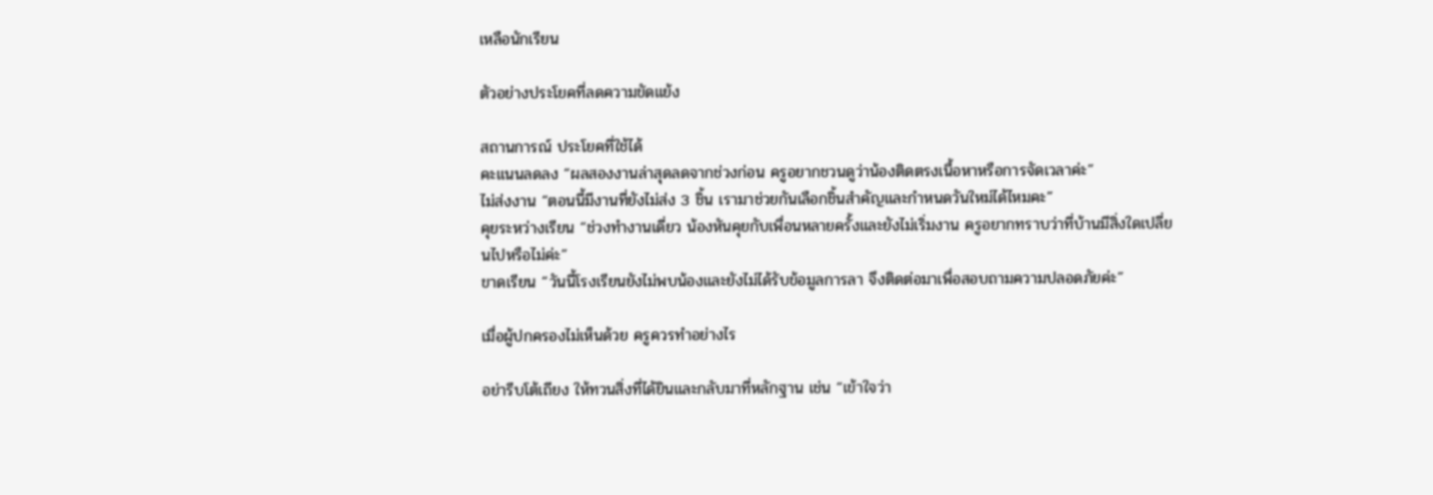เหลือนักเรียน

ตัวอย่างประโยคที่ลดความขัดแย้ง

สถานการณ์ ประโยคที่ใช้ได้
คะแนนลดลง “ผลสองงานล่าสุดลดจากช่วงก่อน ครูอยากชวนดูว่าน้องติดตรงเนื้อหาหรือการจัดเวลาค่ะ”
ไม่ส่งงาน “ตอนนี้มีงานที่ยังไม่ส่ง 3 ชิ้น เรามาช่วยกันเลือกชิ้นสำคัญและกำหนดวันใหม่ได้ไหมคะ”
คุยระหว่างเรียน “ช่วงทำงานเดี่ยว น้องหันคุยกับเพื่อนหลายครั้งและยังไม่เริ่มงาน ครูอยากทราบว่าที่บ้านมีสิ่งใดเปลี่ยนไปหรือไม่ค่ะ”
ขาดเรียน “วันนี้โรงเรียนยังไม่พบน้องและยังไม่ได้รับข้อมูลการลา จึงติดต่อมาเพื่อสอบถามความปลอดภัยค่ะ”

เมื่อผู้ปกครองไม่เห็นด้วย ครูควรทำอย่างไร

อย่ารีบโต้เถียง ให้ทวนสิ่งที่ได้ยินและกลับมาที่หลักฐาน เช่น “เข้าใจว่า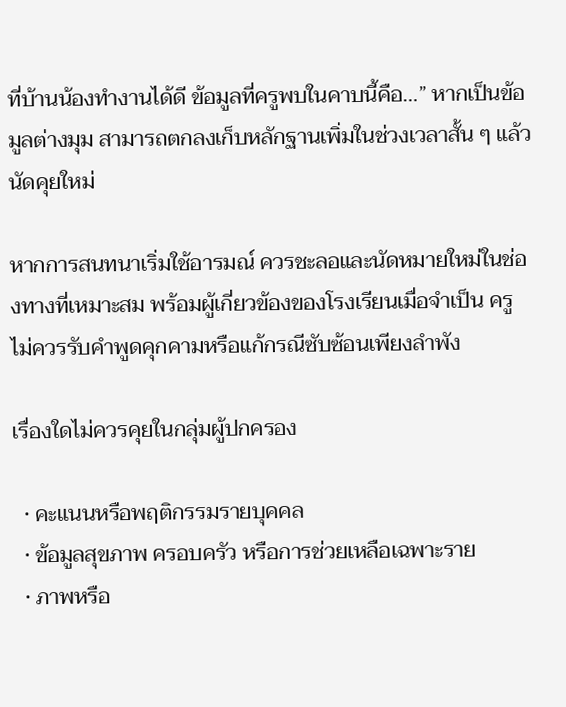ที่บ้านน้องทำงานได้ดี ข้อมูลที่ครูพบในคาบนี้คือ…” หากเป็นข้อมูลต่างมุม สามารถตกลงเก็บหลักฐานเพิ่มในช่วงเวลาสั้น ๆ แล้วนัดคุยใหม่

หากการสนทนาเริ่มใช้อารมณ์ ควรชะลอและนัดหมายใหม่ในช่องทางที่เหมาะสม พร้อมผู้เกี่ยวข้องของโรงเรียนเมื่อจำเป็น ครูไม่ควรรับคำพูดคุกคามหรือแก้กรณีซับซ้อนเพียงลำพัง

เรื่องใดไม่ควรคุยในกลุ่มผู้ปกครอง

  • คะแนนหรือพฤติกรรมรายบุคคล
  • ข้อมูลสุขภาพ ครอบครัว หรือการช่วยเหลือเฉพาะราย
  • ภาพหรือ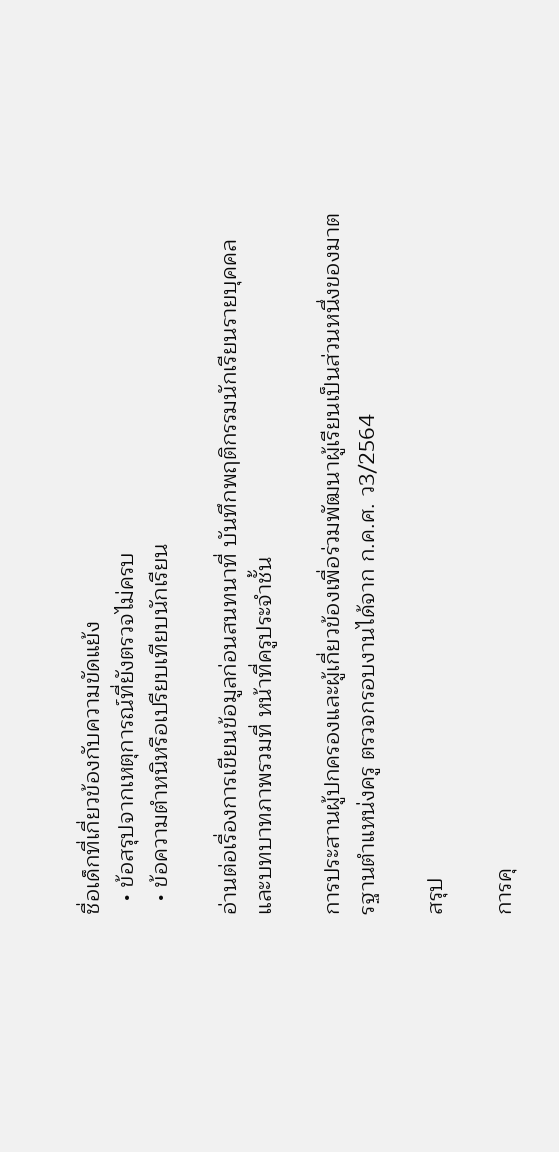ชื่อเด็กที่เกี่ยวข้องกับความขัดแย้ง
  • ข้อสรุปจากเหตุการณ์ที่ยังตรวจไม่ครบ
  • ข้อความตำหนิหรือเปรียบเทียบนักเรียน

อ่านต่อเรื่องการเขียนข้อมูลก่อนสนทนาที่ บันทึกพฤติกรรมนักเรียนรายบุคคล และบทบาทภาพรวมที่ หน้าที่ครูประจำชั้น

การประสานผู้ปกครองและผู้เกี่ยวข้องเพื่อร่วมพัฒนาผู้เรียนเป็นส่วนหนึ่งของมาตรฐานตำแหน่งครู ตรวจกรอบงานได้จาก ก.ค.ศ. ว3/2564

สรุป

การคุ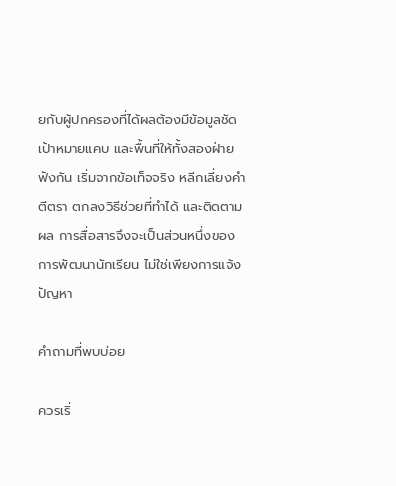ยกับผู้ปกครองที่ได้ผลต้องมีข้อมูลชัด เป้าหมายแคบ และพื้นที่ให้ทั้งสองฝ่ายฟังกัน เริ่มจากข้อเท็จจริง หลีกเลี่ยงคำตีตรา ตกลงวิธีช่วยที่ทำได้ และติดตามผล การสื่อสารจึงจะเป็นส่วนหนึ่งของการพัฒนานักเรียน ไม่ใช่เพียงการแจ้งปัญหา

คำถามที่พบบ่อย

ควรเริ่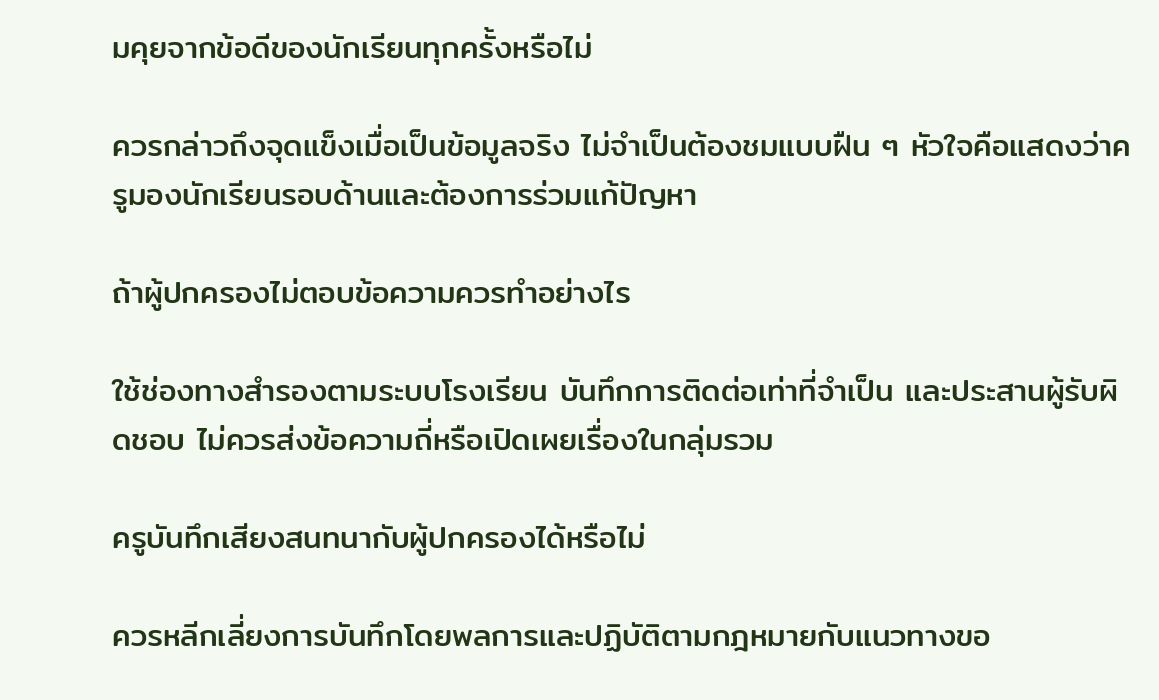มคุยจากข้อดีของนักเรียนทุกครั้งหรือไม่

ควรกล่าวถึงจุดแข็งเมื่อเป็นข้อมูลจริง ไม่จำเป็นต้องชมแบบฝืน ๆ หัวใจคือแสดงว่าครูมองนักเรียนรอบด้านและต้องการร่วมแก้ปัญหา

ถ้าผู้ปกครองไม่ตอบข้อความควรทำอย่างไร

ใช้ช่องทางสำรองตามระบบโรงเรียน บันทึกการติดต่อเท่าที่จำเป็น และประสานผู้รับผิดชอบ ไม่ควรส่งข้อความถี่หรือเปิดเผยเรื่องในกลุ่มรวม

ครูบันทึกเสียงสนทนากับผู้ปกครองได้หรือไม่

ควรหลีกเลี่ยงการบันทึกโดยพลการและปฏิบัติตามกฎหมายกับแนวทางขอ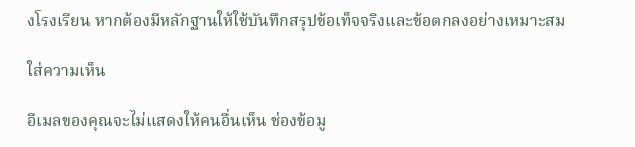งโรงเรียน หากต้องมีหลักฐานให้ใช้บันทึกสรุปข้อเท็จจริงและข้อตกลงอย่างเหมาะสม

ใส่ความเห็น

อีเมลของคุณจะไม่แสดงให้คนอื่นเห็น ช่องข้อมู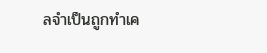ลจำเป็นถูกทำเค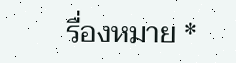รื่องหมาย *